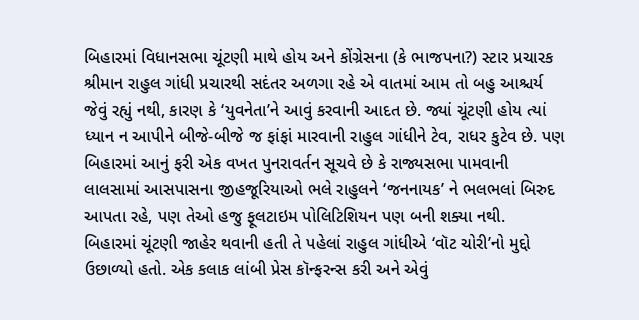બિહારમાં વિધાનસભા ચૂંટણી માથે હોય અને કોંગ્રેસના (કે ભાજપના?) સ્ટાર પ્રચારક શ્રીમાન રાહુલ ગાંધી પ્રચારથી સદંતર અળગા રહે એ વાતમાં આમ તો બહુ આશ્ચર્ય જેવું રહ્યું નથી, કારણ કે ‘યુવનેતા’ને આવું કરવાની આદત છે. જ્યાં ચૂંટણી હોય ત્યાં ધ્યાન ન આપીને બીજે-બીજે જ ફાંફાં મારવાની રાહુલ ગાંધીને ટેવ, રાધર કુટેવ છે. પણ બિહારમાં આનું ફરી એક વખત પુનરાવર્તન સૂચવે છે કે રાજ્યસભા પામવાની લાલસામાં આસપાસના જીહજૂરિયાઓ ભલે રાહુલને ‘જનનાયક’ ને ભલભલાં બિરુદ આપતા રહે, પણ તેઓ હજુ ફૂલટાઇમ પોલિટિશિયન પણ બની શક્યા નથી.
બિહારમાં ચૂંટણી જાહેર થવાની હતી તે પહેલાં રાહુલ ગાંધીએ ‘વૉટ ચોરી’નો મુદ્દો ઉછાળ્યો હતો. એક કલાક લાંબી પ્રેસ કૉન્ફરન્સ કરી અને એવું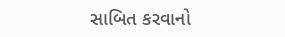સાબિત કરવાનો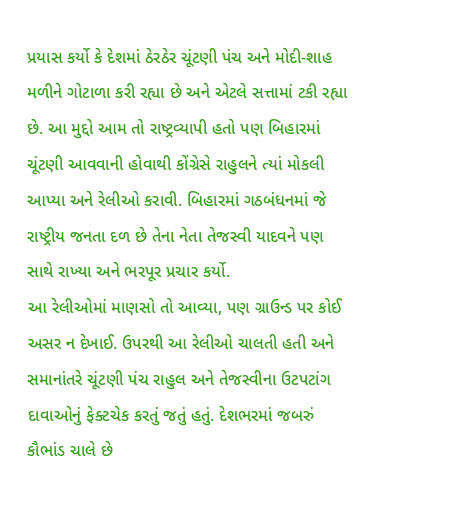પ્રયાસ કર્યો કે દેશમાં ઠેરઠેર ચૂંટણી પંચ અને મોદી-શાહ મળીને ગોટાળા કરી રહ્યા છે અને એટલે સત્તામાં ટકી રહ્યા છે. આ મુદ્દો આમ તો રાષ્ટ્રવ્યાપી હતો પણ બિહારમાં ચૂંટણી આવવાની હોવાથી કોંગ્રેસે રાહુલને ત્યાં મોકલી આપ્યા અને રેલીઓ કરાવી. બિહારમાં ગઠબંધનમાં જે રાષ્ટ્રીય જનતા દળ છે તેના નેતા તેજસ્વી યાદવને પણ સાથે રાખ્યા અને ભરપૂર પ્રચાર કર્યો.
આ રેલીઓમાં માણસો તો આવ્યા, પણ ગ્રાઉન્ડ પર કોઈ અસર ન દેખાઈ. ઉપરથી આ રેલીઓ ચાલતી હતી અને સમાનાંતરે ચૂંટણી પંચ રાહુલ અને તેજસ્વીના ઉટપટાંગ દાવાઓનું ફેક્ટચેક કરતું જતું હતું. દેશભરમાં જબરું કૌભાંડ ચાલે છે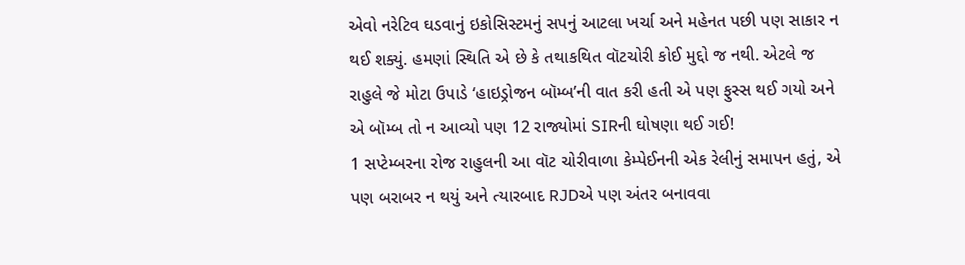એવો નરેટિવ ઘડવાનું ઇકોસિસ્ટમનું સપનું આટલા ખર્ચા અને મહેનત પછી પણ સાકાર ન થઈ શક્યું. હમણાં સ્થિતિ એ છે કે તથાકથિત વૉટચોરી કોઈ મુદ્દો જ નથી. એટલે જ રાહુલે જે મોટા ઉપાડે ‘હાઇડ્રોજન બૉમ્બ’ની વાત કરી હતી એ પણ ફુસ્સ થઈ ગયો અને એ બૉમ્બ તો ન આવ્યો પણ 12 રાજ્યોમાં SIRની ઘોષણા થઈ ગઈ!
1 સપ્ટેમ્બરના રોજ રાહુલની આ વૉટ ચોરીવાળા કેમ્પેઈનની એક રેલીનું સમાપન હતું, એ પણ બરાબર ન થયું અને ત્યારબાદ RJDએ પણ અંતર બનાવવા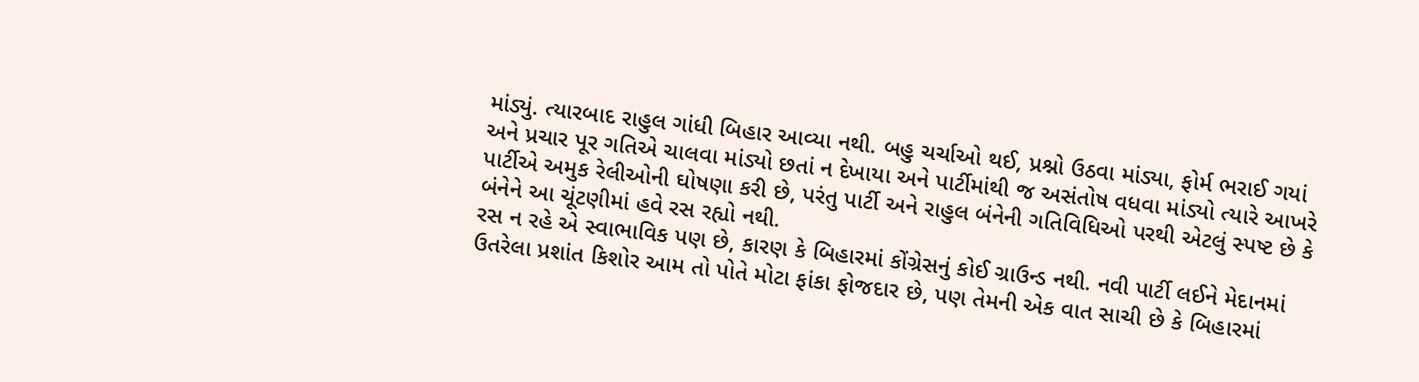માંડ્યું. ત્યારબાદ રાહુલ ગાંધી બિહાર આવ્યા નથી. બહુ ચર્ચાઓ થઈ, પ્રશ્નો ઉઠવા માંડ્યા, ફોર્મ ભરાઈ ગયાં અને પ્રચાર પૂર ગતિએ ચાલવા માંડ્યો છતાં ન દેખાયા અને પાર્ટીમાંથી જ અસંતોષ વધવા માંડ્યો ત્યારે આખરે પાર્ટીએ અમુક રેલીઓની ઘોષણા કરી છે, પરંતુ પાર્ટી અને રાહુલ બંનેની ગતિવિધિઓ પરથી એટલું સ્પષ્ટ છે કે બંનેને આ ચૂંટણીમાં હવે રસ રહ્યો નથી.
રસ ન રહે એ સ્વાભાવિક પણ છે, કારણ કે બિહારમાં કોંગ્રેસનું કોઈ ગ્રાઉન્ડ નથી. નવી પાર્ટી લઈને મેદાનમાં ઉતરેલા પ્રશાંત કિશોર આમ તો પોતે મોટા ફાંકા ફોજદાર છે, પણ તેમની એક વાત સાચી છે કે બિહારમાં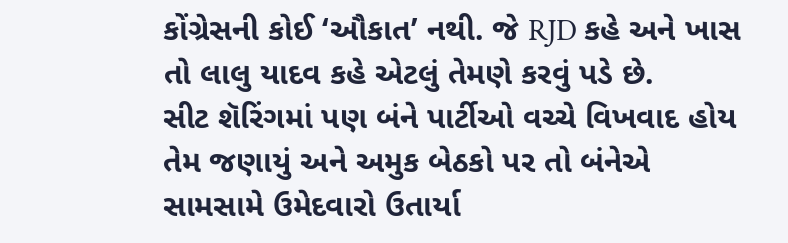કોંગ્રેસની કોઈ ‘ઔકાત’ નથી. જે RJD કહે અને ખાસ તો લાલુ યાદવ કહે એટલું તેમણે કરવું પડે છે.
સીટ શૅરિંગમાં પણ બંને પાર્ટીઓ વચ્ચે વિખવાદ હોય તેમ જણાયું અને અમુક બેઠકો પર તો બંનેએ સામસામે ઉમેદવારો ઉતાર્યા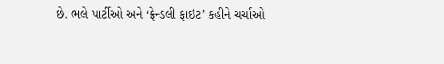છે. ભલે પાર્ટીઓ અને ‘ફ્રેન્ડલી ફાઇટ’ કહીને ચર્ચાઓ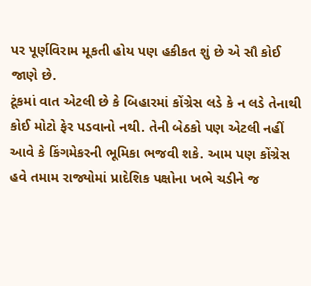પર પૂર્ણવિરામ મૂકતી હોય પણ હકીકત શું છે એ સૌ કોઈ જાણે છે.
ટૂંકમાં વાત એટલી છે કે બિહારમાં કોંગ્રેસ લડે કે ન લડે તેનાથી કોઈ મોટો ફેર પડવાનો નથી. તેની બેઠકો પણ એટલી નહીં આવે કે કિંગમેકરની ભૂમિકા ભજવી શકે. આમ પણ કોંગ્રેસ હવે તમામ રાજ્યોમાં પ્રાદેશિક પક્ષોના ખભે ચડીને જ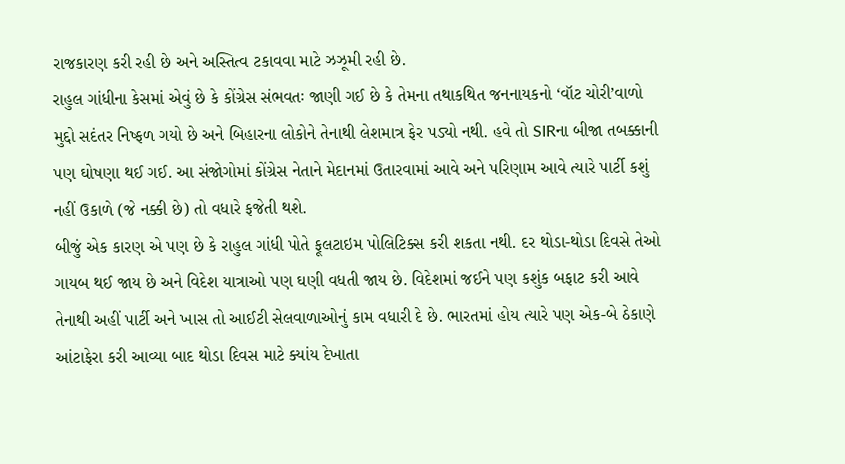રાજકારણ કરી રહી છે અને અસ્તિત્વ ટકાવવા માટે ઝઝૂમી રહી છે.
રાહુલ ગાંધીના કેસમાં એવું છે કે કોંગ્રેસ સંભવતઃ જાણી ગઈ છે કે તેમના તથાકથિત જનનાયકનો ‘વૉટ ચોરી’વાળો મુદ્દો સદંતર નિષ્ફળ ગયો છે અને બિહારના લોકોને તેનાથી લેશમાત્ર ફેર પડ્યો નથી. હવે તો SIRના બીજા તબક્કાની પણ ઘોષણા થઈ ગઈ. આ સંજોગોમાં કોંગ્રેસ નેતાને મેદાનમાં ઉતારવામાં આવે અને પરિણામ આવે ત્યારે પાર્ટી કશું નહીં ઉકાળે (જે નક્કી છે) તો વધારે ફજેતી થશે.
બીજું એક કારણ એ પણ છે કે રાહુલ ગાંધી પોતે ફૂલટાઇમ પોલિટિક્સ કરી શકતા નથી. દર થોડા-થોડા દિવસે તેઓ ગાયબ થઈ જાય છે અને વિદેશ યાત્રાઓ પણ ઘણી વધતી જાય છે. વિદેશમાં જઈને પણ કશુંક બફાટ કરી આવે તેનાથી અહીં પાર્ટી અને ખાસ તો આઈટી સેલવાળાઓનું કામ વધારી દે છે. ભારતમાં હોય ત્યારે પણ એક-બે ઠેકાણે આંટાફેરા કરી આવ્યા બાદ થોડા દિવસ માટે ક્યાંય દેખાતા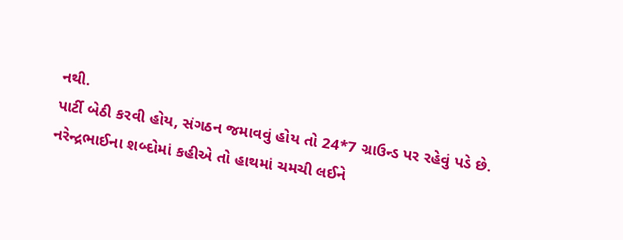નથી.
પાર્ટી બેઠી કરવી હોય, સંગઠન જમાવવું હોય તો 24*7 ગ્રાઉન્ડ પર રહેવું પડે છે. નરેન્દ્રભાઈના શબ્દોમાં કહીએ તો હાથમાં ચમચી લઈને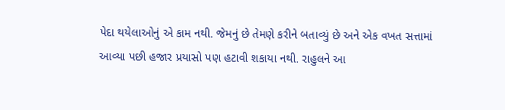પેદા થયેલાઓનું એ કામ નથી. જેમનું છે તેમણે કરીને બતાવ્યું છે અને એક વખત સત્તામાં આવ્યા પછી હજાર પ્રયાસો પણ હટાવી શકાયા નથી. રાહુલને આ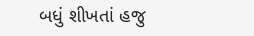બધું શીખતાં હજુ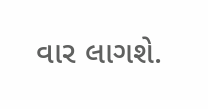વાર લાગશે.